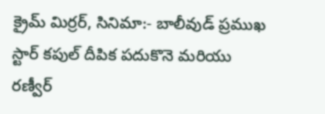క్రైమ్ మిర్రర్, సినిమా:- బాలీవుడ్ ప్రముఖ స్టార్ కపుల్ దీపిక పదుకొనె మరియు రణ్వీర్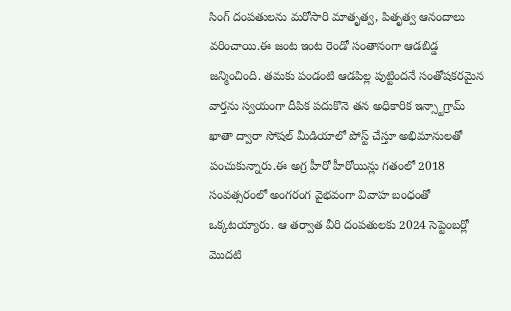సింగ్ దంపతులను మరోసారి మాతృత్వ, పితృత్వ ఆనందాలు వరించాయి.ఈ జంట ఇంట రెండో సంతానంగా ఆడబిడ్డ జన్మించింది. తమకు పండంటి ఆడపిల్ల పుట్టిందనే సంతోషకరమైన వార్తను స్వయంగా దీపిక పదుకొనె తన అధికారిక ఇన్స్టాగ్రామ్ ఖాతా ద్వారా సోషల్ మీడియాలో పోస్ట్ చేస్తూ అభిమానులతో పంచుకున్నారు.ఈ అగ్ర హీరో హీరోయిన్లు గతంలో 2018 సంవత్సరంలో అంగరంగ వైభవంగా వివాహ బంధంతో ఒక్కటయ్యారు. ఆ తర్వాత వీరి దంపతులకు 2024 సెప్టెంబర్లో మొదటి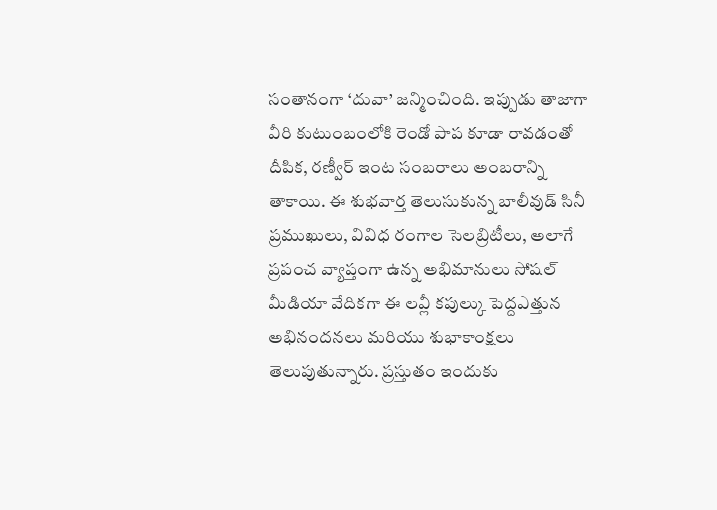సంతానంగా ‘దువా’ జన్మించింది. ఇప్పుడు తాజాగా వీరి కుటుంబంలోకి రెండో పాప కూడా రావడంతో దీపిక, రణ్వీర్ ఇంట సంబరాలు అంబరాన్ని తాకాయి. ఈ శుభవార్త తెలుసుకున్న బాలీవుడ్ సినీ ప్రముఖులు, వివిధ రంగాల సెలబ్రిటీలు, అలాగే ప్రపంచ వ్యాప్తంగా ఉన్న అభిమానులు సోషల్ మీడియా వేదికగా ఈ లవ్లీ కపుల్కు పెద్దఎత్తున అభినందనలు మరియు శుభాకాంక్షలు తెలుపుతున్నారు. ప్రస్తుతం ఇందుకు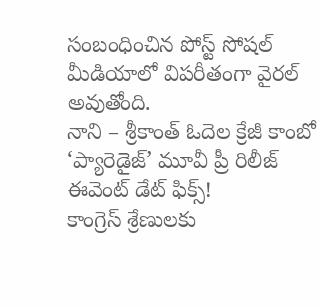సంబంధించిన పోస్ట్ సోషల్ మీడియాలో విపరీతంగా వైరల్ అవుతోంది.
నాని – శ్రీకాంత్ ఓదెల క్రేజీ కాంబో ‘ప్యారెడైజ్’ మూవీ ప్రీ రిలీజ్ ఈవెంట్ డేట్ ఫిక్స్!
కాంగ్రెస్ శ్రేణులకు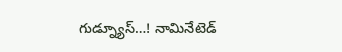గుడ్న్యూస్…! నామినేటెడ్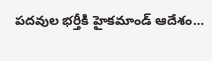పదవుల భర్తీకి హైకమాండ్ ఆదేశం…